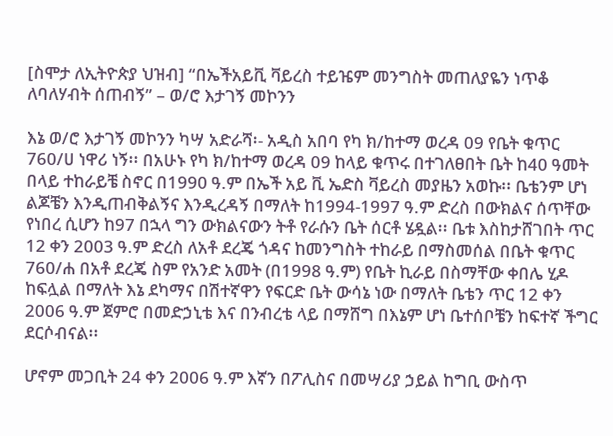[ስሞታ ለኢትዮጵያ ህዝብ] “በኤችአይቪ ቫይረስ ተይዤም መንግስት መጠለያዬን ነጥቆ ለባለሃብት ሰጠብኝ” – ወ/ሮ እታገኝ መኮንን

እኔ ወ/ሮ እታገኝ መኮንን ካሣ አድራሻ፡- አዲስ አበባ የካ ክ/ከተማ ወረዳ 09 የቤት ቁጥር 760/ሀ ነዋሪ ነኝ፡፡ በአሁኑ የካ ክ/ከተማ ወረዳ 09 ከላይ ቁጥሩ በተገለፀበት ቤት ከ40 ዓመት በላይ ተከራይቼ ስኖር በ1990 ዓ.ም በኤች አይ ቪ ኤድስ ቫይረስ መያዜን አወኩ፡፡ ቤቴንም ሆነ ልጆቼን እንዲጠብቅልኝና እንዲረዳኝ በማለት ከ1994-1997 ዓ.ም ድረስ በውክልና ሰጥቸው የነበረ ሲሆን ከ97 በኋላ ግን ውክልናውን ትቶ የራሱን ቤት ሰርቶ ሄዷል፡፡ ቤቱ እስከታሸገበት ጥር 12 ቀን 2003 ዓ.ም ድረስ ለአቶ ደረጄ ጎዳና ከመንግስት ተከራይ በማስመሰል በቤት ቁጥር 760/ሐ በአቶ ደረጄ ስም የአንድ አመት (በ1998 ዓ.ም) የቤት ኪራይ በስማቸው ቀበሌ ሂዶ ከፍሏል በማለት እኔ ደካማና በሽተኛዋን የፍርድ ቤት ውሳኔ ነው በማለት ቤቴን ጥር 12 ቀን 2006 ዓ.ም ጀምሮ በመድኃኒቴ እና በንብረቴ ላይ በማሸግ በእኔም ሆነ ቤተሰቦቼን ከፍተኛ ችግር ደርሶብናል፡፡

ሆኖም መጋቢት 24 ቀን 2006 ዓ.ም እኛን በፖሊስና በመሣሪያ ኃይል ከግቢ ውስጥ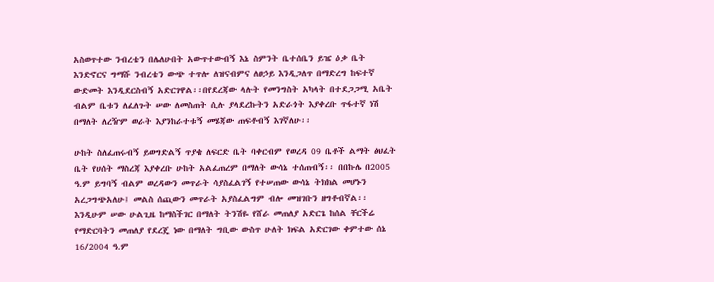አስወጥተው ንብረቴን በሌለሁበት አውጥተውብኝ እኔ ስምንት ቤተሰቤን ይዤ ዕቃ ቤት እንድኖርና ግማሹ ንብረቴን ውጭ ተጥሎ ለዝናብምና ለፀኃይ እንዲጋለጥ በማድረግ ከፍተኛ ውድመት እንዲደርስብኝ አድርገዋል፡፡በየደረጃው ላሉት የመንግስት አካላት በተደጋጋሚ አቤት ብልም ቤቱን ለፈለጉት ሠው ለመስጠት ሲሉ ያላደረኩትን አድራጎት እያቀረቡ ጥፋተኛ ነሽ በማለት ለረዥም ወራት እያንከራተቱኝ መሄጃው ጠፍቶብኝ እገኛለሁ፡፡

ሁከት ስለፈጠሩብኝ ይወግድልኝ ጥያቄ ለፍርድ ቤት ባቀርብም የወረዳ 09 ቤቶች ልማት ፅህፈት ቤት የሀሰት ማስረጃ እያቀረቡ ሁከት አልፈጠረም በማለት ውሳኔ ተሰጠብኝ፡፡ በበኩሌ በ2005 ዓ.ም ይግባኝ ብልም ወረዳውን መጥራት ሳያስፈልገኝ የተሠጠው ውሳኔ ትክክል መሆኑን አረጋግጭአለሁ፤ መልስ ሰጪውን መጥራት አያስፈልግም ብሎ መዝገቡን ዘግቶብኛል፡፡ እንዲሁም ሠው ሁልጊዜ ከማስችገር በማለት ትንሽዬ የሸራ መጠለያ አድርጌ ከሰል ቸርችሬ የማድርባትን መጠለያ የደረጄ ነው በማለት ግቢው ውስጥ ሁለት ክፍል አድርገው ቀምተው ሰኔ 16/2004 ዓ.ም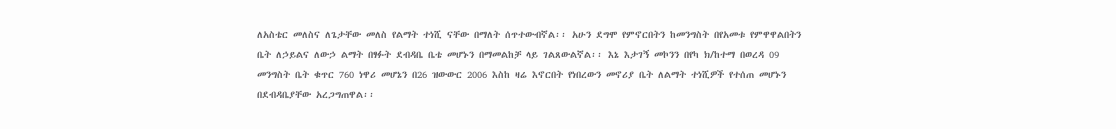ለአስቴር መለስና ለጌታቸው መለስ የልማት ተነሺ ናቸው በማለት ሰጥተውብኛል፡፡ አሁን ደግሞ የምኖርበትን ከመንግስት በየአመቱ የምዋዋልበትን ቤት ለኃይልና ለውኃ ልማት በፃፉት ደብዳቤ ቤቴ መሆኑን በማመልከቻ ላይ ገልጸውልኛል፡፡ እኔ እታገኝ መኮንን በየካ ክ/ከተማ በወረዳ 09 መንግስት ቤት ቁጥር 760 ነዋሪ መሆኔን በ26 ዝውውር 2006 እስከ ዛሬ እኖርበት የነበረውን መኖሪያ ቤት ለልማት ተነሺዎች የተሰጠ መሆኑን በደብዳቤያቸው አረጋግጠዋል፡፡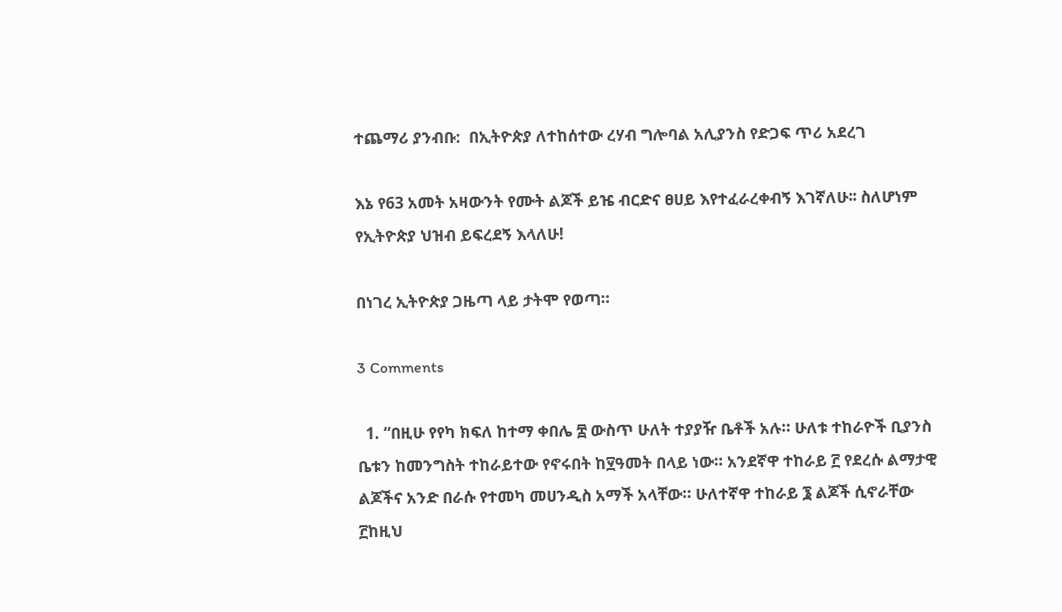ተጨማሪ ያንብቡ:  በኢትዮጵያ ለተከሰተው ረሃብ ግሎባል አሊያንስ የድጋፍ ጥሪ አደረገ

እኔ የ63 አመት አዛውንት የሙት ልጆች ይዤ ብርድና ፀሀይ እየተፈራረቀብኝ እገኛለሁ፡፡ ስለሆነም የኢትዮጵያ ህዝብ ይፍረደኝ እላለሁ!

በነገረ ኢትዮጵያ ጋዜጣ ላይ ታትሞ የወጣ።

3 Comments

  1. “በዚሁ የየካ ክፍለ ከተማ ቀበሌ ፰ ውስጥ ሁለት ተያያዥ ቤቶች አሉ። ሁለቱ ተከራዮች ቢያንስ ቤቱን ከመንግስት ተከራይተው የኖሩበት ከ፶ዓመት በላይ ነው። አንደኛዋ ተከራይ ፫ የደረሱ ልማታዊ ልጆችና አንድ በራሱ የተመካ መሀንዲስ አማች አላቸው። ሁለተኛዋ ተከራይ ፮ ልጆች ሲኖራቸው ፫ከዚህ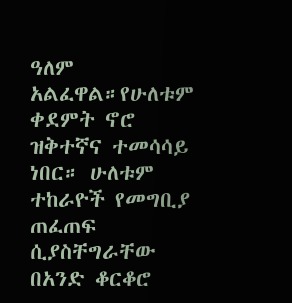ዓለም አልፈዋል።የሁለቱም ቀደምት ኖሮ ዝቅተኛና ተመሳሳይ ነበር። ሁለቱም ተከራዮች የመግቢያ ጠፈጠፍ ሲያስቸግራቸው በአንድ ቆርቆሮ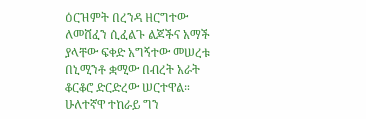ዕርዝምት በረንዳ ዘርግተው ለመሸፈን ሲፈልጉ ልጆችና አማች ያላቸው ፍቀድ አግኝተው መሠረቱ በኒሚንቶ ቋሚው በብረት አራት ቆርቆሮ ድርድረው ሠርተዋል። ሁለተኛዋ ተከራይ ግን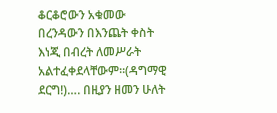ቆርቆሮውን አቁመው በረንዳውን በእንጨት ቀስት እነጂ በብረት ለመሥራት አልተፈቀደላቸውም።(ዳግማዊ ደርግ!)…. በዚያን ዘመን ሁለት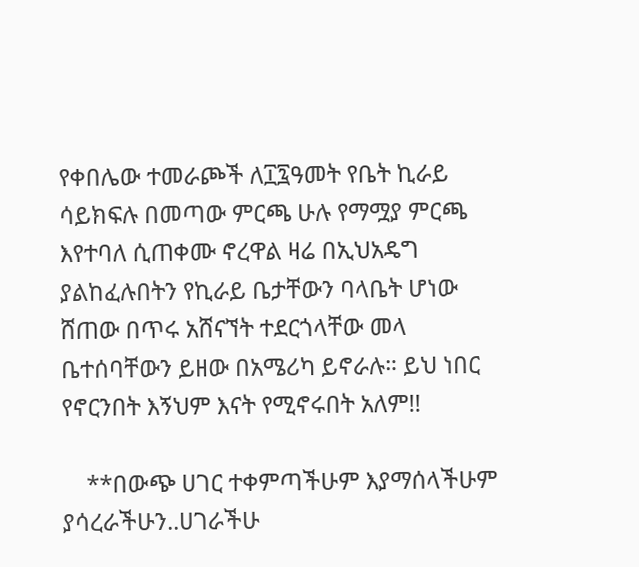የቀበሌው ተመራጮች ለ፲፯ዓመት የቤት ኪራይ ሳይክፍሉ በመጣው ምርጫ ሁሉ የማሟያ ምርጫ እየተባለ ሲጠቀሙ ኖረዋል ዛሬ በኢህአዴግ ያልከፈሉበትን የኪራይ ቤታቸውን ባላቤት ሆነው ሸጠው በጥሩ አሸናኘት ተደርጎላቸው መላ ቤተሰባቸውን ይዘው በአሜሪካ ይኖራሉ። ይህ ነበር የኖርንበት እኝህም እናት የሚኖሩበት አለም!!

    **በውጭ ሀገር ተቀምጣችሁም እያማሰላችሁም ያሳረራችሁን..ሀገራችሁ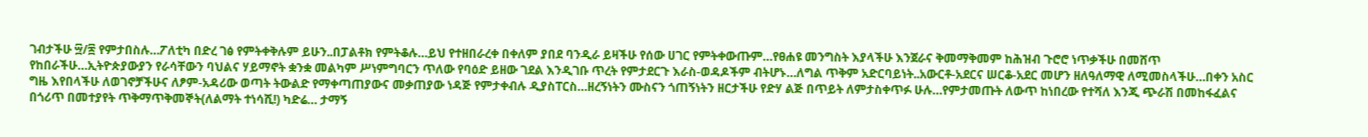ገብታችሁ ፵/፷ የምታበስሉ…ፖለቲካ በድረ ገፅ የምትቀቅሉም ይሁን..በፓልቶክ የምትቆሉ…ይህ የተዘበራረቀ በቀለም ያበደ ባንዲራ ይዛችሁ የሰው ሀገር የምትቀውጡም…የፀሐዩ መንግስት እያላችሁ እንጀራና ቅመማቅመም ከሕዝብ ጉሮሮ ነጥቃችሁ በመሸጥ የከበራችሁ…ኢትዮጵያውያን የራሳቸውን ባህልና ሃይማኖት ቋንቋ መልካም ሥነምግባርን ጥለው የባዕድ ይዘው ገደል እንዲገቡ ጥረት የምታደርጉ እራስ-ወዳዶችም ብትሆኑ…ለግል ጥቅም አድርባይነት..አውርቶ-አደርና ሠርቆ-አደር መሆን ዘለዓለማዊ ለሚመስላችሁ…በቀን አስር ግዜ እየበላችሁ ለወገኖቻችሁና ለፆም-አዳሪው ወጣት ትውልድ የማቀጣጠያውና መቃጠያው ነዳጅ የምታቀብሉ ዲያስፐርስ…ዘረኝነትን ሙስናን ጎጠኝነትን ዘርታችሁ የድሃ ልጅ በጥይት ለምታስቀጥፉ ሁሉ…የምታመጡት ለውጥ ከነበረው የተሻለ እንጂ ጭራሽ በመከፋፈልና በጎሪጥ በመተያየት ጥቅማጥቅመኞት(ለልማት ተነሳሺ!) ካድሬ… ታማኝ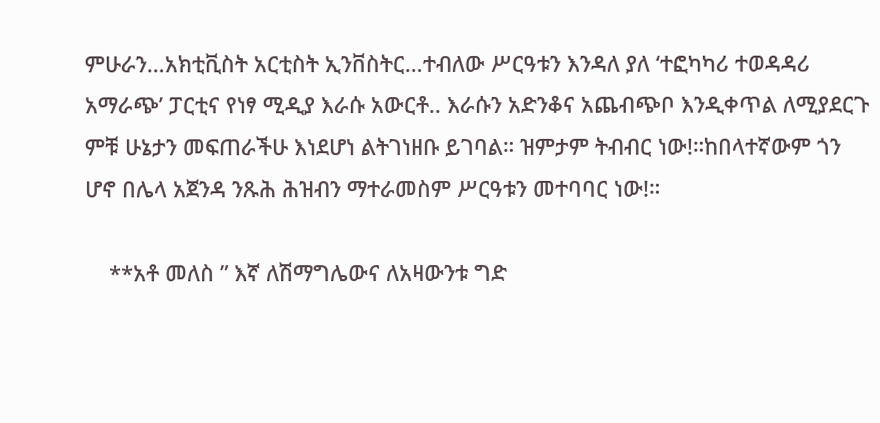ምሁራን…አክቲቪስት አርቲስት ኢንቨስትር…ተብለው ሥርዓቱን እንዳለ ያለ ‘ተፎካካሪ ተወዳዳሪ አማራጭ’ ፓርቲና የነፃ ሚዲያ እራሱ አውርቶ.. እራሱን አድንቆና አጨብጭቦ እንዲቀጥል ለሚያደርጉ ምቹ ሁኔታን መፍጠራችሁ እነደሆነ ልትገነዘቡ ይገባል። ዝምታም ትብብር ነው!።ከበላተኛውም ጎን ሆኖ በሌላ አጀንዳ ንጹሕ ሕዝብን ማተራመስም ሥርዓቱን መተባባር ነው!።

    **አቶ መለስ ” እኛ ለሽማግሌውና ለአዛውንቱ ግድ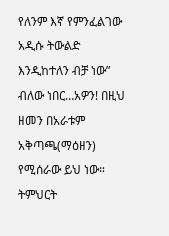የለንም እኛ የምንፈልገው አዲሱ ትውልድ እንዲከተለን ብቻ ነው” ብለው ነበር…አዎን! በዚህ ዘመን በአራቱም አቅጣጫ(ማዕዘን) የሚሰራው ይህ ነው። ትምህርት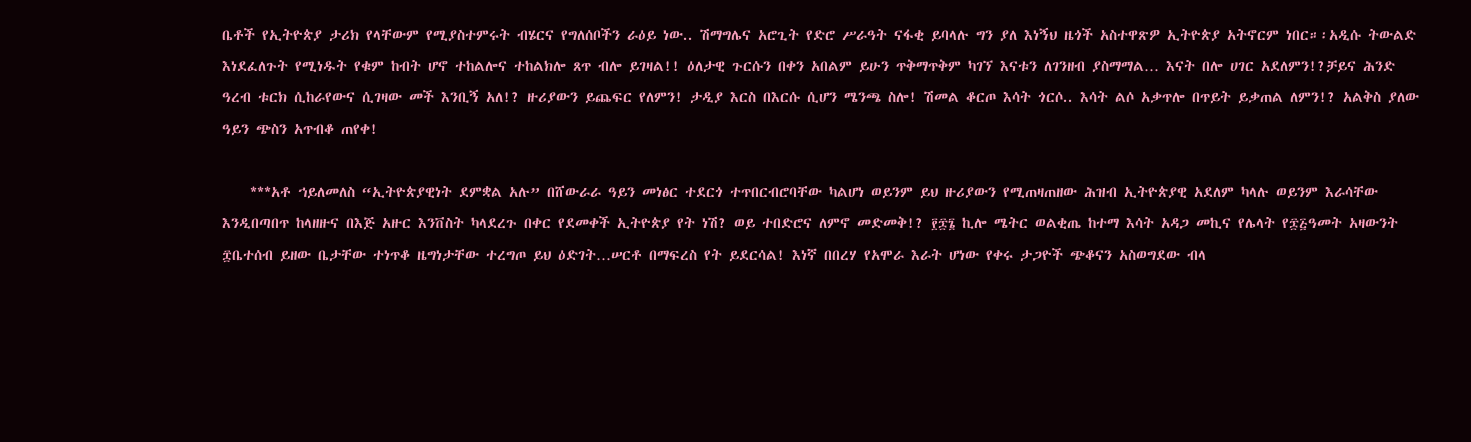ቤቶች የኢትዮጵያ ታሪክ የላቸውም የሚያስተምሩት ብሄርና የግለሰቦችን ራዕይ ነው.. ሽማግሌና አሮጊት የድሮ ሥራዓት ናፋቂ ይባላሉ ግን ያለ እነኝህ ዜጎች አስተዋጽዎ ኢትዮጵያ አትኖርም ነበር።፡አዲሱ ትውልድ እነደፈለጉት የሚነዱት የቁም ከብት ሆኖ ተከልሎና ተከልክሎ ጸጥ ብሎ ይገዛል!! ዕለታዊ ጉርሱን በቀን አበልም ይሁን ጥቅማጥቅም ካገኘ እናቱን ለገንዘብ ያስማማል… እናት በሎ ሀገር አደለምን!?ቻይና ሕንድ ዓረብ ቱርክ ሲከራየውና ሲገዛው መች እንቢኝ አለ!? ዙሪያውን ይጨፍር የለምን! ታዲያ እርስ በእርሱ ሲሆን ሜንጫ ስሎ! ሽመል ቆርጦ እሳት ጎርሶ.. እሳት ልሶ አቃጥሎ በጥይት ይቃጠል ለምን!? አልቅስ ያለው ዓይን ጭስን አጥብቆ ጠየቀ!

    ***አቶ ኀይለመለስ “ኢትዮጵያዊነት ደምቋል አሉ” በሸውራራ ዓይን መነፅር ተደርጎ ተጥበርብሮባቸው ካልሆነ ወይንም ይህ ዙሪያውን የሚጠዛጠዘው ሕዝብ ኢትዮጵያዊ አደለም ካላሉ ወይንም እራሳቸው እንዲበጣበጥ ከላዘዙና በእጅ አዙር እንቨስት ካላደረጉ በቀር የደመቀች ኢትዮጵያ የት ነሽ? ወይ ተበድሮና ለምኖ መድመቅ!? ፻፷፮ ኪሎ ሜትር ወልቂጤ ከተማ እሳት አዳጋ መኪና የሌላት የ፷፭ዓመት አዛውንት ፰ቤተሰብ ይዘው ቤታቸው ተነጥቆ ዜግነታቸው ተረግጦ ይህ ዕድገት…ሠርቶ በማፍረስ የት ይደርሳል! እነኛ በበረሃ የአሞራ እራት ሆነው የቀሩ ታጋዮች ጭቆናን አስወግደው ብላ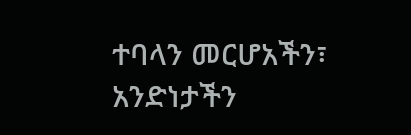ተባላን መርሆአችን፣ አንድነታችን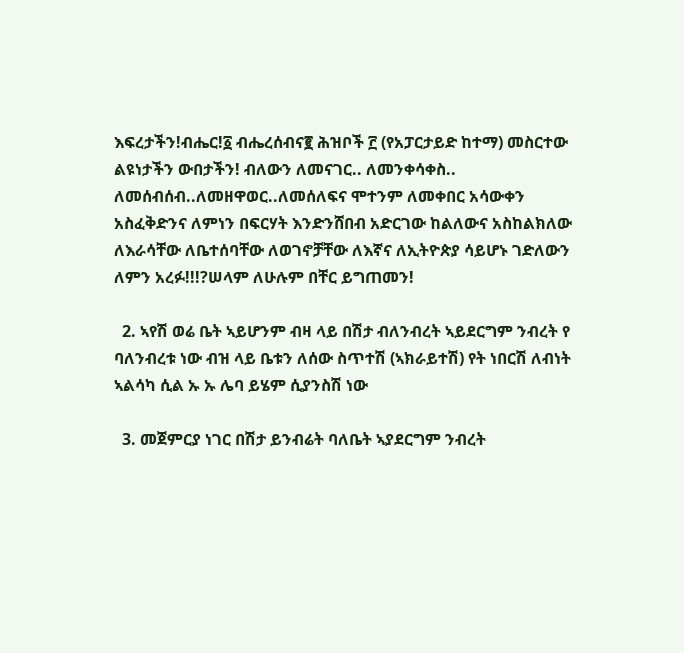እፍረታችን!ብሔር!፩ ብሔረሰብና፪ ሕዝቦች ፫ (የአፓርታይድ ከተማ) መስርተው ልዩነታችን ውበታችን! ብለውን ለመናገር.. ለመንቀሳቀስ.. ለመሰብሰብ..ለመዘዋወር..ለመሰለፍና ሞተንም ለመቀበር አሳውቀን አስፈቅድንና ለምነን በፍርሃት እንድንሸበብ አድርገው ከልለውና አስከልክለው ለእራሳቸው ለቤተሰባቸው ለወገኖቻቸው ለእኛና ለኢትዮጵያ ሳይሆኑ ገድለውን ለምን አረፉ!!!?ሠላም ለሁሉም በቸር ይግጠመን!

  2. ኣየሽ ወሬ ቤት ኣይሆንም ብዛ ላይ በሽታ ብለንብረት ኣይደርግም ንብረት የ ባለንብረቱ ነው ብዝ ላይ ቤቱን ለሰው ስጥተሽ (ኣክራይተሽ) የት ነበርሽ ለብነት ኣልሳካ ሲል ኡ ኡ ሌባ ይሄም ሲያንስሽ ነው

  3. መጀምርያ ነገር በሽታ ይንብሬት ባለቤት ኣያደርግም ንብረት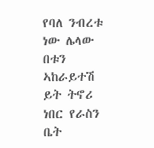የባለ ንብረቱ ነው ሌላው በቱን ኣከራይተሽ ይት ትኖሪ ነበር የራስን ቤት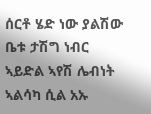ሰርቶ ሄድ ነው ያልሽው ቤቱ ታሽግ ነብር ኣይድል ኣየሽ ሌብነት ኣልሳካ ሲል አኡ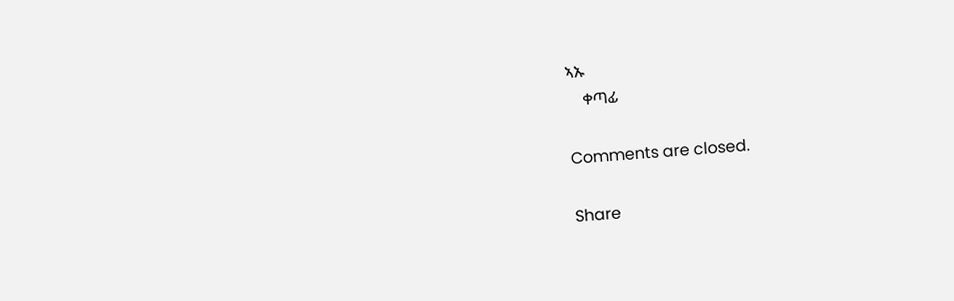ኣኡ
    ቀጣፊ

Comments are closed.

Share